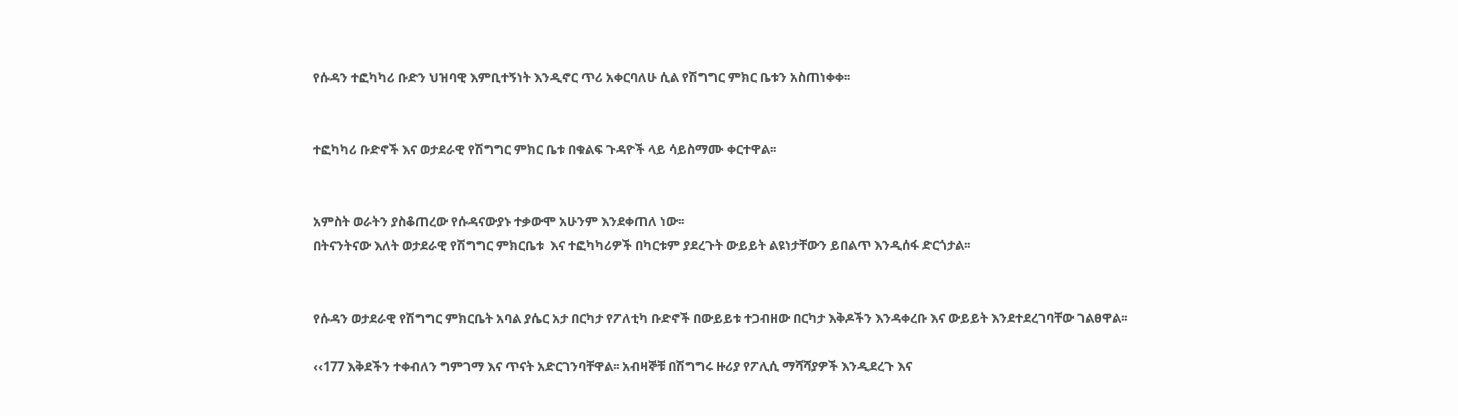የሱዳን ተፎካካሪ ቡድን ህዝባዊ እምቢተኝነት እንዲኖር ጥሪ አቀርባለሁ ሲል የሽግግር ምክር ቤቱን አስጠነቀቀ፡፡


ተፎካካሪ ቡድኖች እና ወታደራዊ የሽግግር ምክር ቤቱ በቁልፍ ጉዳዮች ላይ ሳይስማሙ ቀርተዋል፡፡


አምስት ወራትን ያስቆጠረው የሱዳናውያኑ ተቃውሞ አሁንም እንደቀጠለ ነው፡፡
በትናንትናው እለት ወታደራዊ የሽግግር ምክርቤቱ  እና ተፎካካሪዎች በካርቱም ያደረጉት ውይይት ልዩነታቸውን ይበልጥ እንዲሰፋ ድርጎታል፡፡


የሱዳን ወታደራዊ የሽግግር ምክርቤት አባል ያሴር አታ በርካታ የፖለቲካ ቡድኖች በውይይቱ ተጋብዘው በርካታ እቅዶችን እንዳቀረቡ እና ውይይት እንደተደረገባቸው ገልፀዋል፡፡

‹‹177 እቅደችን ተቀብለን ግምገማ እና ጥናት አድርገንባቸዋል፡፡ አብዛኞቹ በሽግግሩ ዙሪያ የፖሊሲ ማሻሻያዎች እንዲደረጉ እና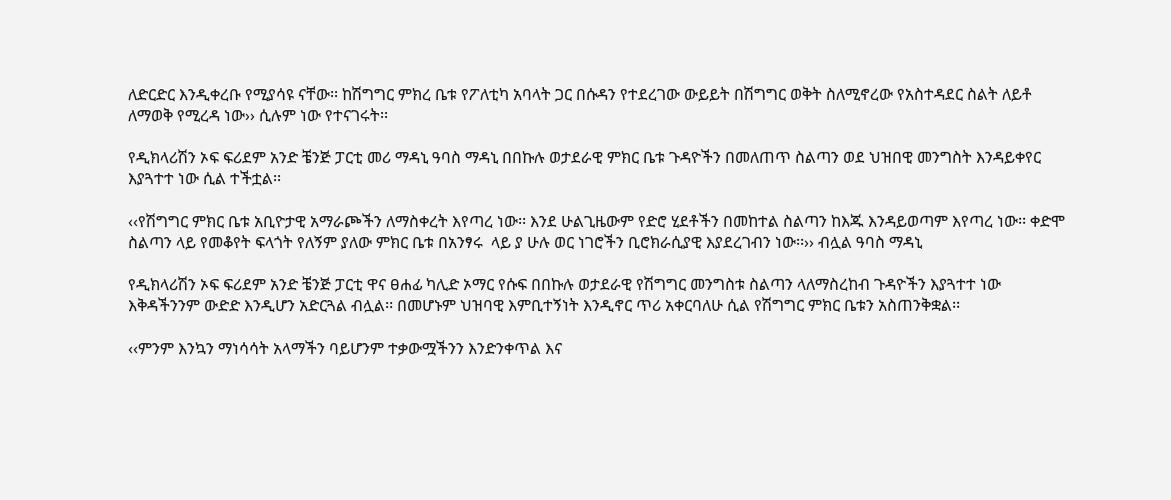ለድርድር እንዲቀረቡ የሚያሳዩ ናቸው፡፡ ከሽግግር ምክረ ቤቱ የፖለቲካ አባላት ጋር በሱዳን የተደረገው ውይይት በሽግግር ወቅት ስለሚኖረው የአስተዳደር ስልት ለይቶ ለማወቅ የሚረዳ ነው›› ሲሉም ነው የተናገሩት፡፡

የዲክላሪሽን ኦፍ ፍሪደም አንድ ቼንጅ ፓርቲ መሪ ማዳኒ ዓባስ ማዳኒ በበኩሉ ወታደራዊ ምክር ቤቱ ጉዳዮችን በመለጠጥ ስልጣን ወደ ህዝበዊ መንግስት እንዳይቀየር እያጓተተ ነው ሲል ተችቷል፡፡

‹‹የሽግግር ምክር ቤቱ አቢዮታዊ አማራጮችን ለማስቀረት እየጣረ ነው፡፡ እንደ ሁልጊዜውም የድሮ ሂደቶችን በመከተል ስልጣን ከእጁ እንዳይወጣም እየጣረ ነው፡፡ ቀድሞ ስልጣን ላይ የመቆየት ፍላጎት የለኝም ያለው ምክር ቤቱ በአንፃሩ  ላይ ያ ሁሉ ወር ነገሮችን ቢሮክራሲያዊ እያደረገብን ነው፡፡›› ብሏል ዓባስ ማዳኒ

የዲክላሪሽን ኦፍ ፍሪደም አንድ ቼንጅ ፓርቲ ዋና ፀሐፊ ካሊድ ኦማር የሱፍ በበኩሉ ወታደራዊ የሽግግር መንግስቱ ስልጣን ላለማስረከብ ጉዳዮችን እያጓተተ ነው እቅዳችንንም ውድድ እንዲሆን አድርጓል ብሏል፡፡ በመሆኑም ህዝባዊ እምቢተኝነት እንዲኖር ጥሪ አቀርባለሁ ሲል የሽግግር ምክር ቤቱን አስጠንቅቋል፡፡

‹‹ምንም እንኳን ማነሳሳት አላማችን ባይሆንም ተቃውሟችንን እንድንቀጥል እና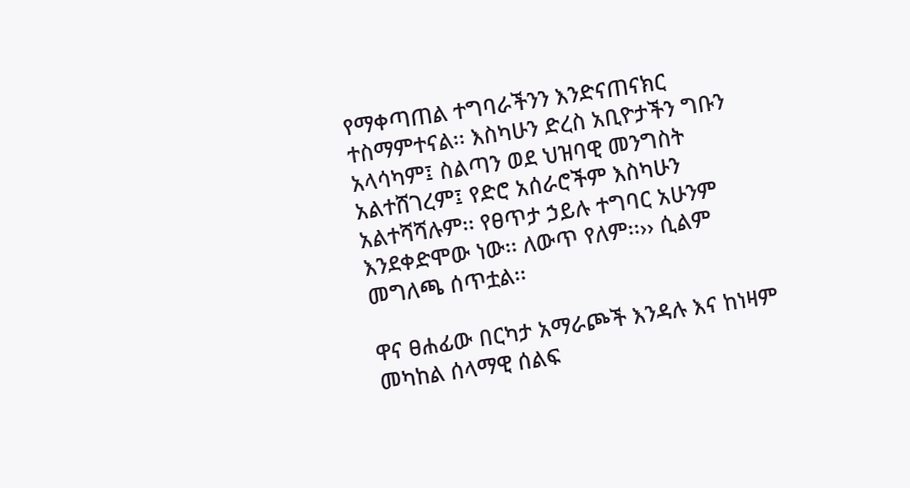የማቀጣጠል ተግባራችንን እንድናጠናክር ተስማምተናል፡፡ እስካሁን ድረስ አቢዮታችን ግቡን አላሳካም፤ ስልጣን ወደ ህዝባዊ መንግስት አልተሸገረም፤ የድሮ አሰራሮችም እስካሁን አልተሻሻሉም፡፡ የፀጥታ ኃይሉ ተግባር አሁንም እንደቀድሞው ነው፡፡ ለውጥ የለም፡፡›› ሲልም መግለጫ ሰጥቷል፡፡

ዋና ፀሐፊው በርካታ አማራጮች እንዳሉ እና ከነዛም መካከል ሰላማዊ ሰልፍ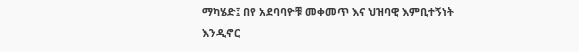ማካሄድ፤ በየ አደባባዮቹ መቀመጥ እና ህዝባዊ እምቢተኝነት እንዲኖር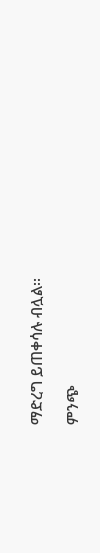ማድረግ ይጠቀሳሉ ብሏል፡፡

ምንጭ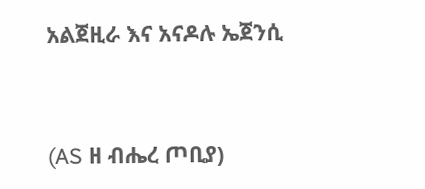አልጀዚራ እና አናዶሉ ኤጀንሲ


(AS ዘ ብሔረ ጦቢያ)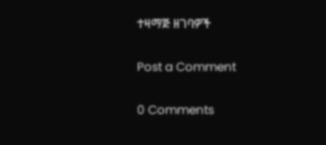ተዛማጅ ዘገባዎች

Post a Comment

0 Comments